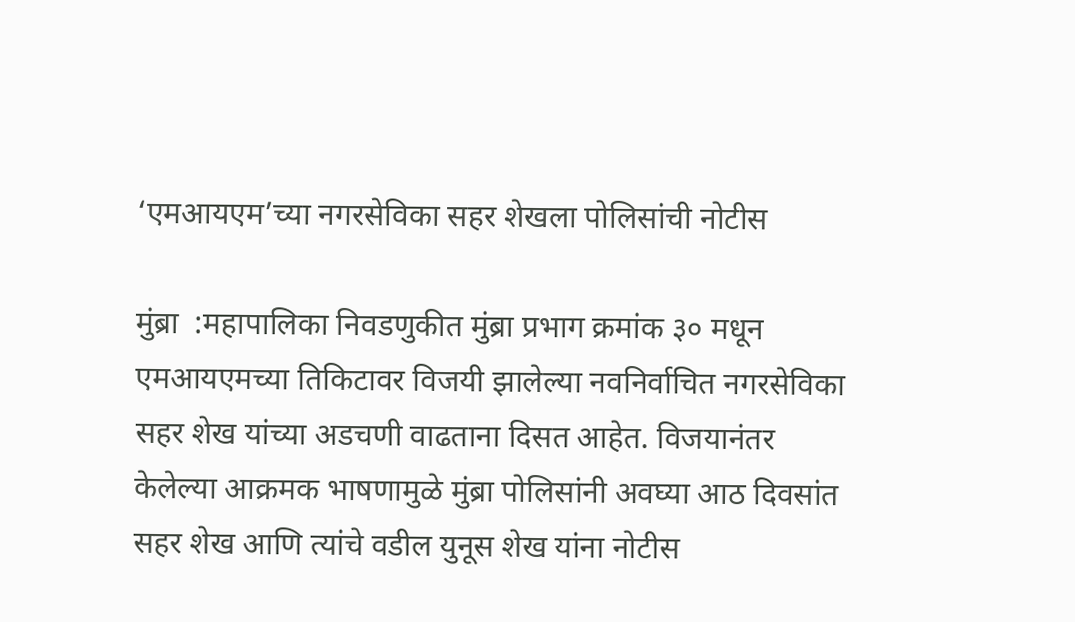‘एमआयएम’च्या नगरसेविका सहर शेखला पोलिसांची नोटीस

मुंब्रा  :महापालिका निवडणुकीत मुंब्रा प्रभाग क्रमांक ३० मधून एमआयएमच्या तिकिटावर विजयी झालेल्या नवनिर्वाचित नगरसेविका सहर शेख यांच्या अडचणी वाढताना दिसत आहेत. विजयानंतर केलेल्या आक्रमक भाषणामुळे मुंब्रा पोलिसांनी अवघ्या आठ दिवसांत सहर शेख आणि त्यांचे वडील युनूस शेख यांना नोटीस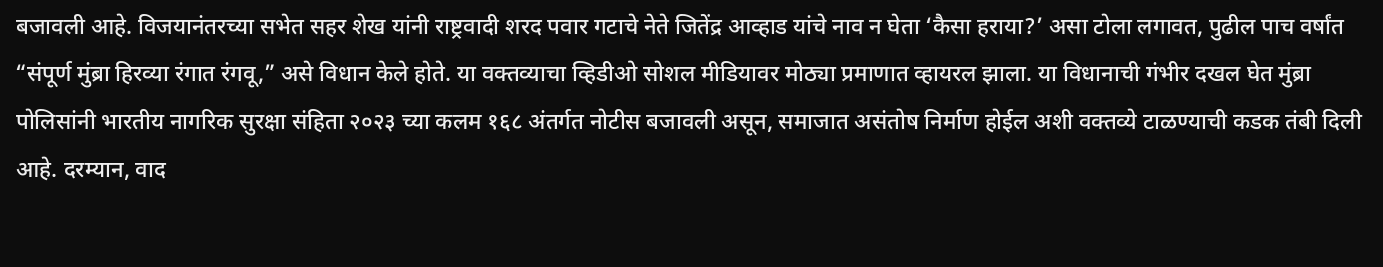बजावली आहे. विजयानंतरच्या सभेत सहर शेख यांनी राष्ट्रवादी शरद पवार गटाचे नेते जितेंद्र आव्हाड यांचे नाव न घेता ‘कैसा हराया?’ असा टोला लगावत, पुढील पाच वर्षांत “संपूर्ण मुंब्रा हिरव्या रंगात रंगवू,” असे विधान केले होते. या वक्तव्याचा व्हिडीओ सोशल मीडियावर मोठ्या प्रमाणात व्हायरल झाला. या विधानाची गंभीर दखल घेत मुंब्रा पोलिसांनी भारतीय नागरिक सुरक्षा संहिता २०२३ च्या कलम १६८ अंतर्गत नोटीस बजावली असून, समाजात असंतोष निर्माण होईल अशी वक्तव्ये टाळण्याची कडक तंबी दिली आहे. दरम्यान, वाद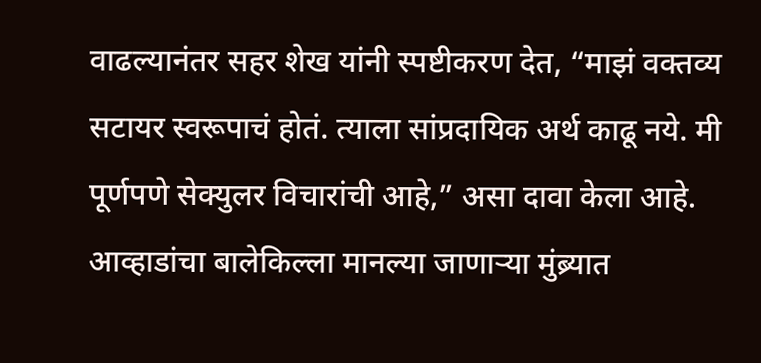वाढल्यानंतर सहर शेख यांनी स्पष्टीकरण देत, “माझं वक्तव्य सटायर स्वरूपाचं होतं. त्याला सांप्रदायिक अर्थ काढू नये. मी पूर्णपणे सेक्युलर विचारांची आहे,” असा दावा केला आहे. आव्हाडांचा बालेकिल्ला मानल्या जाणाऱ्या मुंब्र्यात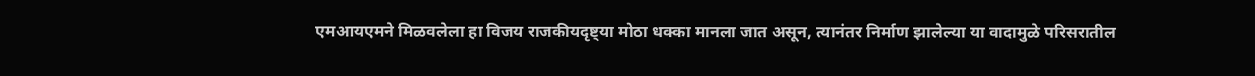एमआयएमने मिळवलेला हा विजय राजकीयदृष्ट्या मोठा धक्का मानला जात असून, त्यानंतर निर्माण झालेल्या या वादामुळे परिसरातील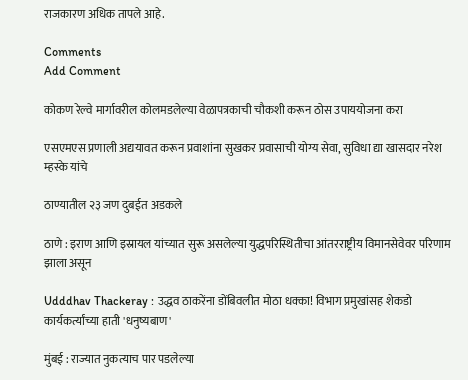राजकारण अधिक तापले आहे.

Comments
Add Comment

कोकण रेल्वे मार्गावरील कोलमडलेल्या वेळापत्रकाची चौकशी करून ठोस उपाययोजना करा

एसएमएस प्रणाली अद्ययावत करून प्रवाशांना सुखकर प्रवासाची योग्य सेवा, सुविधा द्या खासदार नरेश म्हस्के यांचे

ठाण्यातील २३ जण दुबईत अडकले

ठाणे : इराण आणि इस्रायल यांच्यात सुरू असलेल्या युद्धपरिस्थितीचा आंतरराष्ट्रीय विमानसेवेवर परिणाम झाला असून

Udddhav Thackeray : उद्धव ठाकरेंना डोंबिवलीत मोठा धक्का! विभाग प्रमुखांसह शेकडो कार्यकर्त्यांच्या हाती 'धनुष्यबाण'

मुंबई : राज्यात नुकत्याच पार पडलेल्या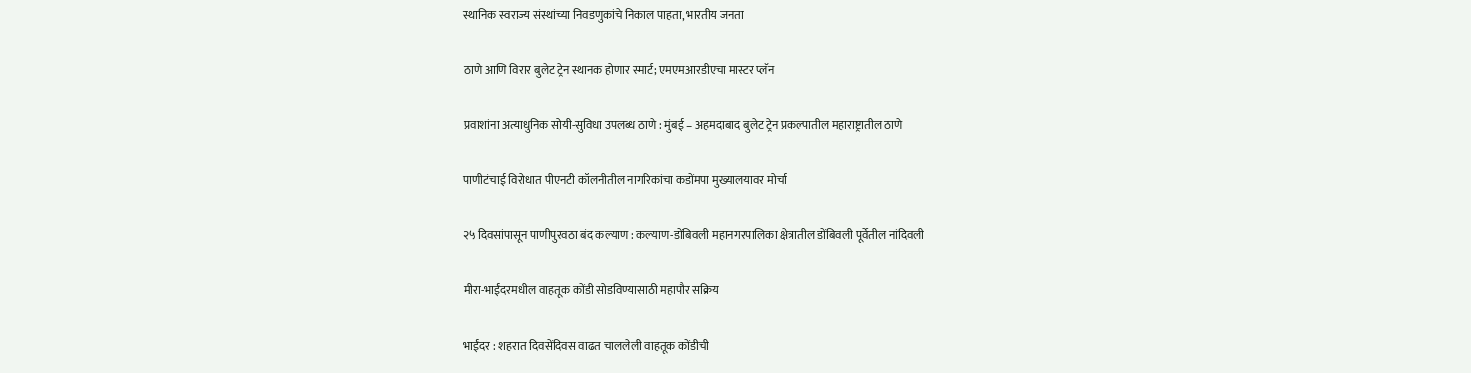स्थानिक स्वराज्य संस्थांच्या निवडणुकांचे निकाल पाहता, भारतीय जनता

ठाणे आणि विरार बुलेट ट्रेन स्थानक होणार स्मार्ट; एमएमआरडीएचा मास्टर प्लॅन

प्रवाशांना अत्याधुनिक सोयी-सुविधा उपलब्ध ठाणे : मुंबई – अहमदाबाद बुलेट ट्रेन प्रकल्पातील महाराष्ट्रातील ठाणे

पाणीटंचाई विरोधात पीएनटी कॉलनीतील नागरिकांचा कडोंमपा मुख्यालयावर मोर्चा

२५ दिवसांपासून पाणीपुरवठा बंद कल्याण : कल्याण-डोंबिवली महानगरपालिका क्षेत्रातील डोंबिवली पूर्वेतील नांदिवली

मीरा-भाईंदरमधील वाहतूक कोंडी सोडविण्यासाठी महापौर सक्रिय

भाईंदर : शहरात दिवसेंदिवस वाढत चाललेली वाहतूक कोंडीची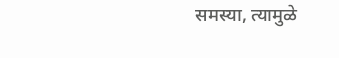समस्या, त्यामुळे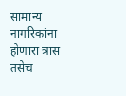सामान्य नागरिकांना होणारा त्रास तसेच